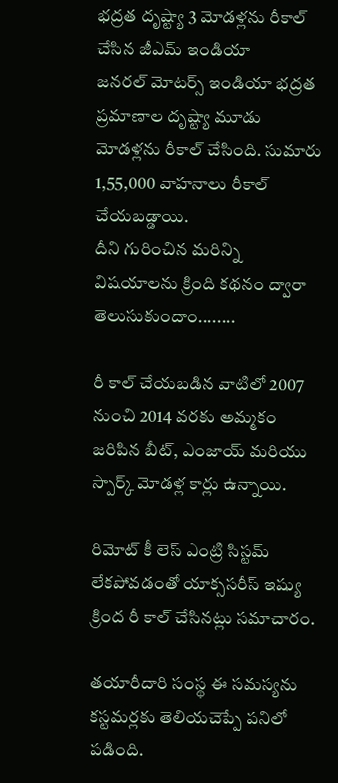భద్రత దృష్ట్యా 3 మోడళ్లను రీకాల్ చేసిన జీఎమ్ ఇండియా
జనరల్ మోటర్స్ ఇండియా భద్రత ప్రమాణాల దృష్ట్యా మూడు మోడళ్లను రీకాల్ చేసింది. సుమారు 1,55,000 వాహనాలు రీకాల్ చేయబడ్డాయి.
దీని గురించిన మరిన్ని విషయాలను క్రింది కథనం ద్వారా తెలుసుకుందాం........

రీ కాల్ చేయబడిన వాటిలో 2007 నుంచి 2014 వరకు అమ్మకం జరిపిన బీట్, ఎంజాయ్ మరియు స్పార్క్ మోడళ్ల కార్లు ఉన్నాయి.

రిమోట్ కీ లెస్ ఎంట్రి సిస్టమ్ లేకపోవడంతో యాక్ససరీస్ ఇష్యు క్రింద రీ కాల్ చేసినట్లు సమాచారం.

తయారీదారి సంస్థ ఈ సమస్యను కస్టమర్లకు తెలియచెప్పే పనిలో పడింది.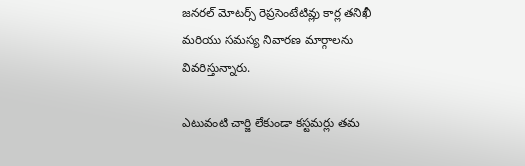జనరల్ మోటర్స్ రెప్రసెంటేటివ్లు కార్ల తనిఖీ మరియు సమస్య నివారణ మార్గాలను వివరిస్తున్నారు.

ఎటువంటి చార్జి లేకుండా కస్టమర్లు తమ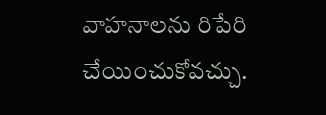వాహనాలను రిపేరి చేయించుకోవచ్చు.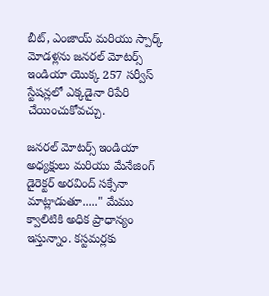బీట్, ఎంజాయ్ మరియు స్పార్క్ మోడళ్లను జనరల్ మోటర్స్ ఇండియా యొక్క 257 సర్వీస్ స్టేషన్లలో ఎక్కడైనా రిపేరి చేయించుకోవచ్చు.

జనరల్ మోటర్స్ ఇండియా అధ్యక్షులు మరియు మేనేజింగ్ డైరెక్టర్ అరవింద్ సక్సేనా మాట్లాడుతూ....." మేము క్వాలిటికి అధిక ప్రాధాన్యం ఇస్తున్నాం. కస్టమర్లకు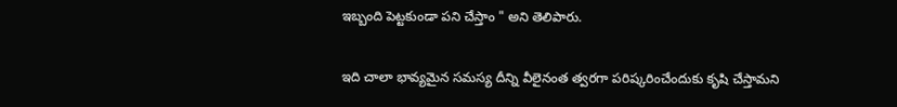ఇబ్బంది పెట్టకుండా పని చేస్తాం " అని తెలిపారు.

ఇది చాలా భావ్యమైన సమస్య దీన్ని వీలైనంత త్వరగా పరిష్కరించేందుకు కృషి చేస్తామని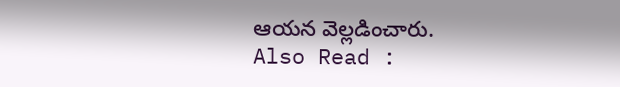ఆయన వెల్లడించారు.
Also Read :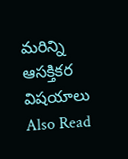మరిన్ని ఆసక్తికర విషయాలు
Also Read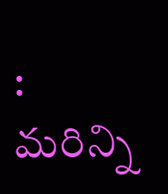: మరిన్ని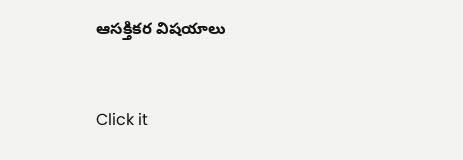ఆసక్తికర విషయాలు


Click it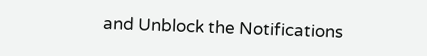and Unblock the Notifications